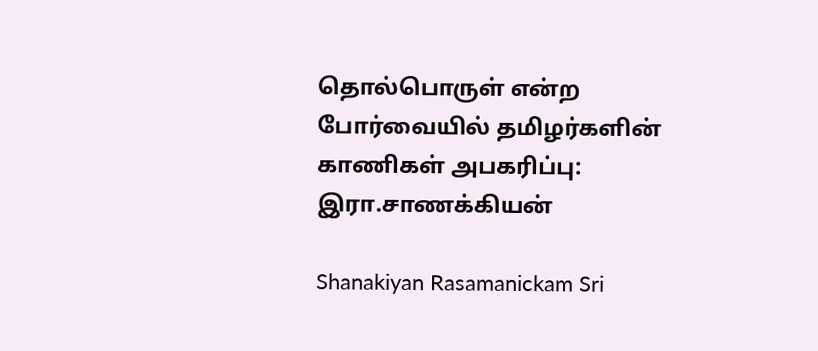தொல்பொருள் என்ற போர்வையில் தமிழர்களின் காணிகள் அபகரிப்பு: இரா.சாணக்கியன்

Shanakiyan Rasamanickam Sri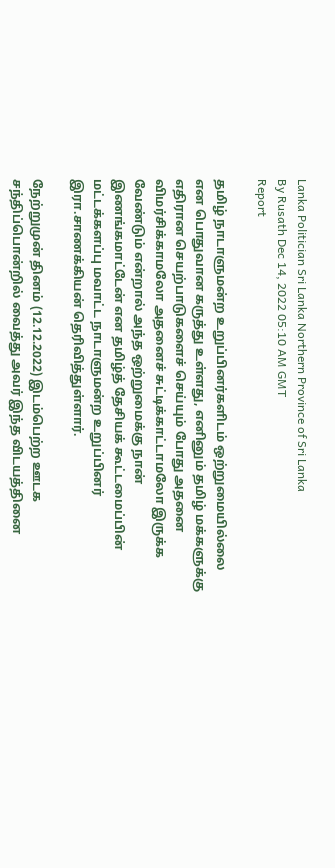Lanka Politician Sri Lanka Northern Province of Sri Lanka
By Rusath Dec 14, 2022 05:10 AM GMT
Report

தமிழ் நாடாளுமன்ற உறுப்பினர்களிடம் ஒற்றுமையில்லை என பொதுவான கருத்து உள்ளது, எனினும் தமிழ் மக்களுக்கு எதிரான செயற்பாடுகளைச் செய்யும் போது அதனை விமர்சிக்காமலோ அதனைச் சுட்டிக்காட்டாமலோ இருக்க வேண்டும் என்றால் அந்த ஒற்றுமைக்கு நான் இணங்கமாட்டேன் என தமிழ்த் தேசியக் கூட்டமைப்பின் மட்டக்களப்பு மவாட்ட நாடாளுமன்ற உறுப்பினர் இரா.சாணக்கியன் தெரிவித்துள்ளார்.

நேற்றுமுன் தினம் (12.12.2022) இடம்பெற்ற ஊடக சந்திப்பொன்றில் வைத்து அவர் இந்த விடயத்தினை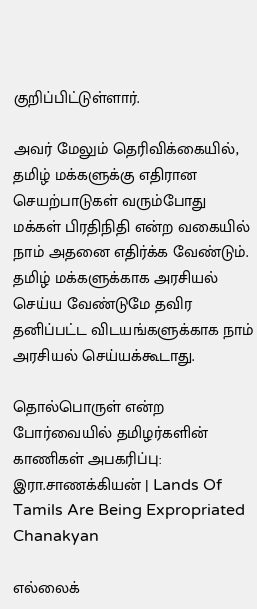குறிப்பிட்டுள்ளார்.

அவர் மேலும் தெரிவிக்கையில், தமிழ் மக்களுக்கு எதிரான செயற்பாடுகள் வரும்போது மக்கள் பிரதிநிதி என்ற வகையில் நாம் அதனை எதிர்க்க வேண்டும். தமிழ் மக்களுக்காக அரசியல் செய்ய வேண்டுமே தவிர தனிப்பட்ட விடயங்களுக்காக நாம் அரசியல் செய்யக்கூடாது.

தொல்பொருள் என்ற போர்வையில் தமிழர்களின் காணிகள் அபகரிப்பு: இரா.சாணக்கியன் | Lands Of Tamils Are Being Expropriated Chanakyan

எல்லைக்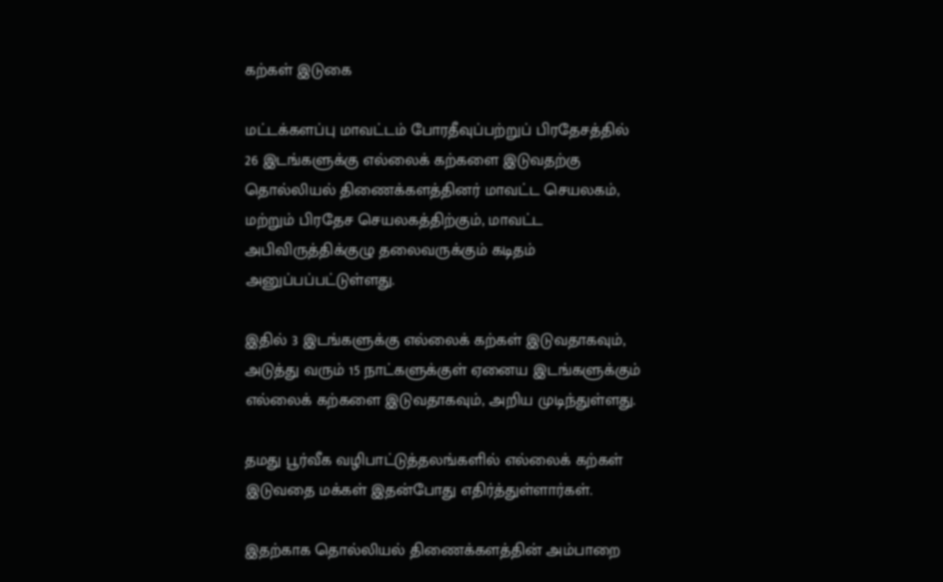கற்கள் இடுகை

மட்டக்களப்பு மாவட்டம் போரதீவுப்பற்றுப் பிரதேசத்தில் 26 இடங்களுக்கு எல்லைக் கற்களை இடுவதற்கு தொல்லியல் திணைக்களத்தினர் மாவட்ட செயலகம், மற்றும் பிரதேச செயலகத்திற்கும், மாவட்ட அபிவிருத்திக்குழு தலைவருக்கும் கடிதம் அனுப்பப்பட்டுள்ளது.

இதில் 3 இடங்களுக்கு எல்லைக் கற்கள் இடுவதாகவும், அடுத்து வரும் 15 நாட்களுக்குள் ஏனைய இடங்களுக்கும் எல்லைக் கற்களை இடுவதாகவும், அறிய முடிந்துள்ளது.

தமது பூர்வீக வழிபாட்டுத்தலங்களில் எல்லைக் கற்கள் இடுவதை மக்கள் இதன்போது எதிர்த்துள்ளார்கள்.

இதற்காக தொல்லியல் திணைக்களத்தின் அம்பாறை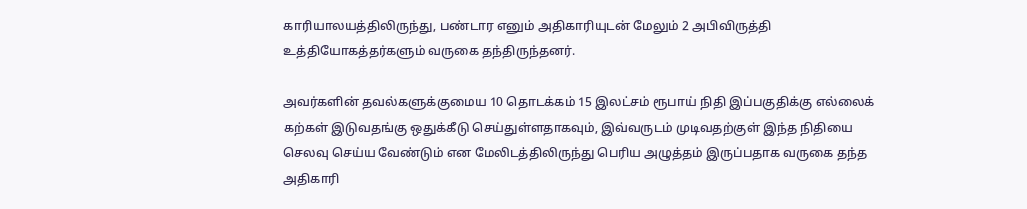காரியாலயத்திலிருந்து, பண்டார எனும் அதிகாரியுடன் மேலும் 2 அபிவிருத்தி உத்தியோகத்தர்களும் வருகை தந்திருந்தனர்.

அவர்களின் தவல்களுக்குமைய 10 தொடக்கம் 15 இலட்சம் ரூபாய் நிதி இப்பகுதிக்கு எல்லைக் கற்கள் இடுவதங்கு ஒதுக்கீடு செய்துள்ளதாகவும், இவ்வருடம் முடிவதற்குள் இந்த நிதியை செலவு செய்ய வேண்டும் என மேலிடத்திலிருந்து பெரிய அழுத்தம் இருப்பதாக வருகை தந்த அதிகாரி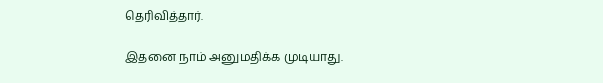தெரிவித்தார்.

இதனை நாம் அனுமதிக்க முடியாது.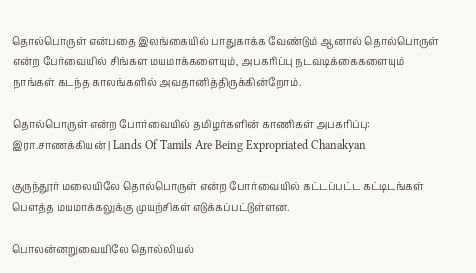தொல்பொருள் என்பதை இலங்கையில் பாதுகாக்க வேண்டும் ஆனால் தொல்பொருள் என்ற பேர்வையில் சிங்கள மயமாக்களையும், அபகரிப்பு நடவடிக்கைகளையும் நாங்கள் கடந்த காலங்களில் அவதானித்திருக்கின்றோம்.

தொல்பொருள் என்ற போர்வையில் தமிழர்களின் காணிகள் அபகரிப்பு: இரா.சாணக்கியன் | Lands Of Tamils Are Being Expropriated Chanakyan

குருந்தூர் மலையிலே தொல்பொருள் என்ற போர்வையில் கட்டப்பட்ட கட்டிடங்கள் பௌத்த மயமாக்கலுக்கு முயற்சிகள் எடுக்கப்பட்டுள்ளன.

பொலன்னறுவையிலே தொல்லியல்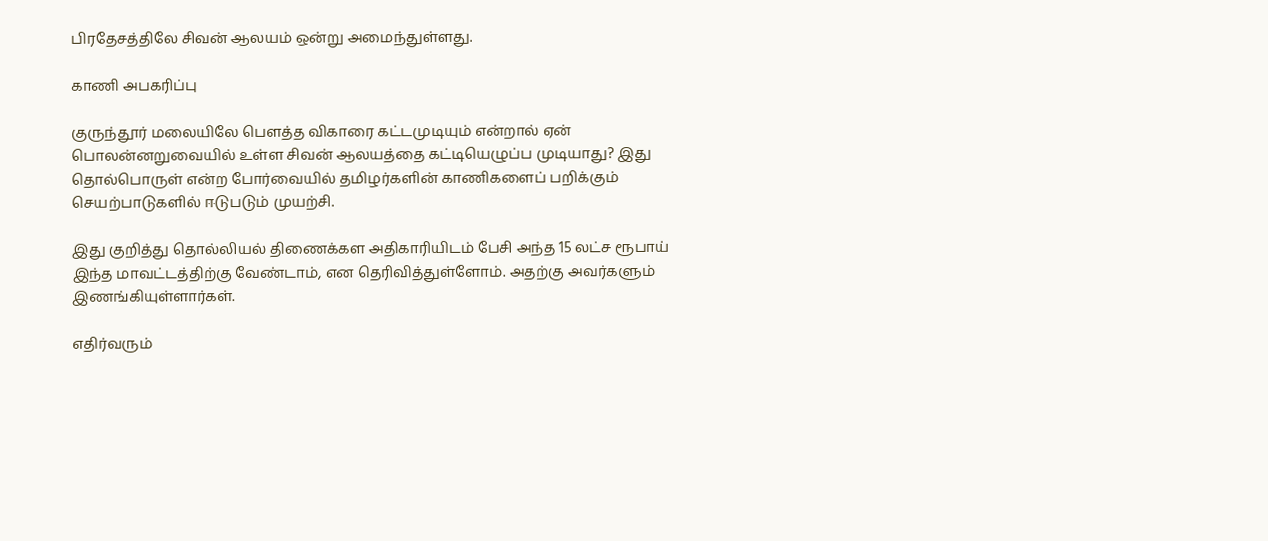பிரதேசத்திலே சிவன் ஆலயம் ஒன்று அமைந்துள்ளது.

காணி அபகரிப்பு

குருந்தூர் மலையிலே பௌத்த விகாரை கட்டமுடியும் என்றால் ஏன் பொலன்னறுவையில் உள்ள சிவன் ஆலயத்தை கட்டியெழுப்ப முடியாது? இது தொல்பொருள் என்ற போர்வையில் தமிழர்களின் காணிகளைப் பறிக்கும் செயற்பாடுகளில் ஈடுபடும் முயற்சி.

இது குறித்து தொல்லியல் திணைக்கள அதிகாரியிடம் பேசி அந்த 15 லட்ச ரூபாய் இந்த மாவட்டத்திற்கு வேண்டாம், என தெரிவித்துள்ளோம். அதற்கு அவர்களும் இணங்கியுள்ளார்கள்.

எதிர்வரும்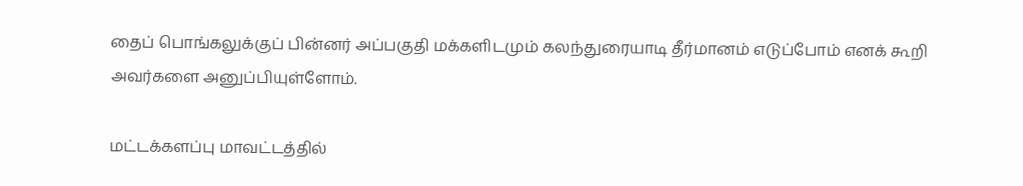தைப் பொங்கலுக்குப் பின்னர் அப்பகுதி மக்களிடமும் கலந்துரையாடி தீர்மானம் எடுப்போம் எனக் கூறி அவர்களை அனுப்பியுள்ளோம்.

மட்டக்களப்பு மாவட்டத்தில்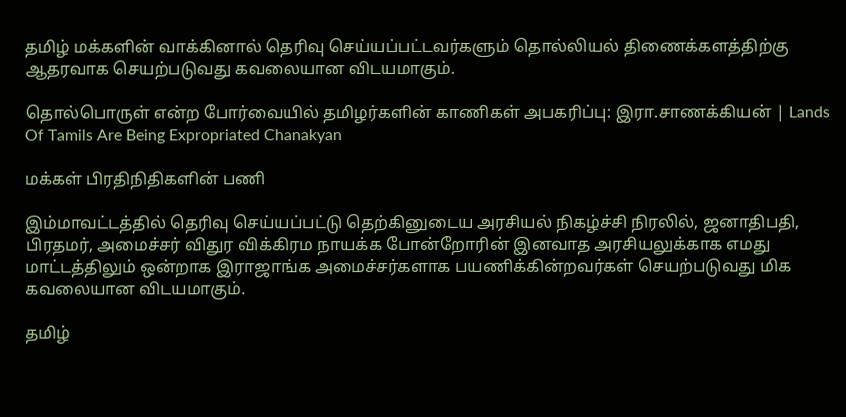தமிழ் மக்களின் வாக்கினால் தெரிவு செய்யப்பட்டவர்களும் தொல்லியல் திணைக்களத்திற்கு ஆதரவாக செயற்படுவது கவலையான விடயமாகும்.

தொல்பொருள் என்ற போர்வையில் தமிழர்களின் காணிகள் அபகரிப்பு: இரா.சாணக்கியன் | Lands Of Tamils Are Being Expropriated Chanakyan

மக்கள் பிரதிநிதிகளின் பணி

இம்மாவட்டத்தில் தெரிவு செய்யப்பட்டு தெற்கினுடைய அரசியல் நிகழ்ச்சி நிரலில், ஜனாதிபதி, பிரதமர், அமைச்சர் விதுர விக்கிரம நாயக்க போன்றோரின் இனவாத அரசியலுக்காக எமது மாட்டத்திலும் ஒன்றாக இராஜாங்க அமைச்சர்களாக பயணிக்கின்றவர்கள் செயற்படுவது மிக கவலையான விடயமாகும்.

தமிழ்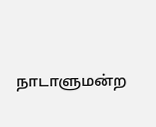நாடாளுமன்ற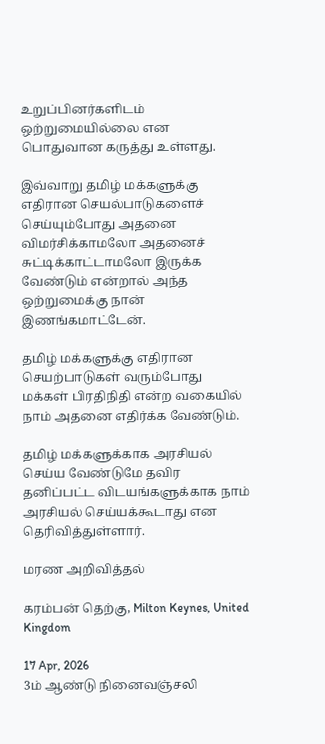உறுப்பினர்களிடம் ஒற்றுமையில்லை என பொதுவான கருத்து உள்ளது.

இவ்வாறு தமிழ் மக்களுக்கு எதிரான செயல்பாடுகளைச் செய்யும்போது அதனை விமர்சிக்காமலோ அதனைச் சுட்டிக்காட்டாமலோ இருக்க வேண்டும் என்றால் அந்த ஒற்றுமைக்கு நான் இணங்கமாட்டேன்.

தமிழ் மக்களுக்கு எதிரான செயற்பாடுகள் வரும்போது மக்கள் பிரதிநிதி என்ற வகையில் நாம் அதனை எதிர்க்க வேண்டும்.

தமிழ் மக்களுக்காக அரசியல் செய்ய வேண்டுமே தவிர தனிப்பட்ட விடயங்களுக்காக நாம் அரசியல் செய்யக்கூடாது என தெரிவித்துள்ளார்.

மரண அறிவித்தல்

கரம்பன் தெற்கு, Milton Keynes, United Kingdom

17 Apr, 2026
3ம் ஆண்டு நினைவஞ்சலி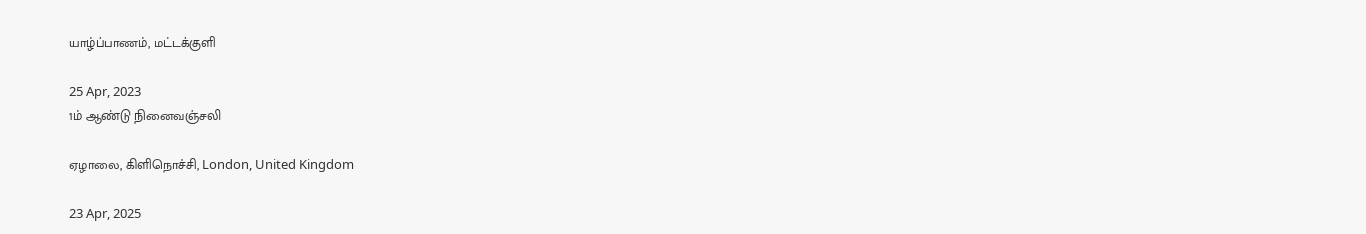யாழ்ப்பாணம், மட்டக்குளி

25 Apr, 2023
1ம் ஆண்டு நினைவஞ்சலி

ஏழாலை, கிளிநொச்சி, London, United Kingdom

23 Apr, 2025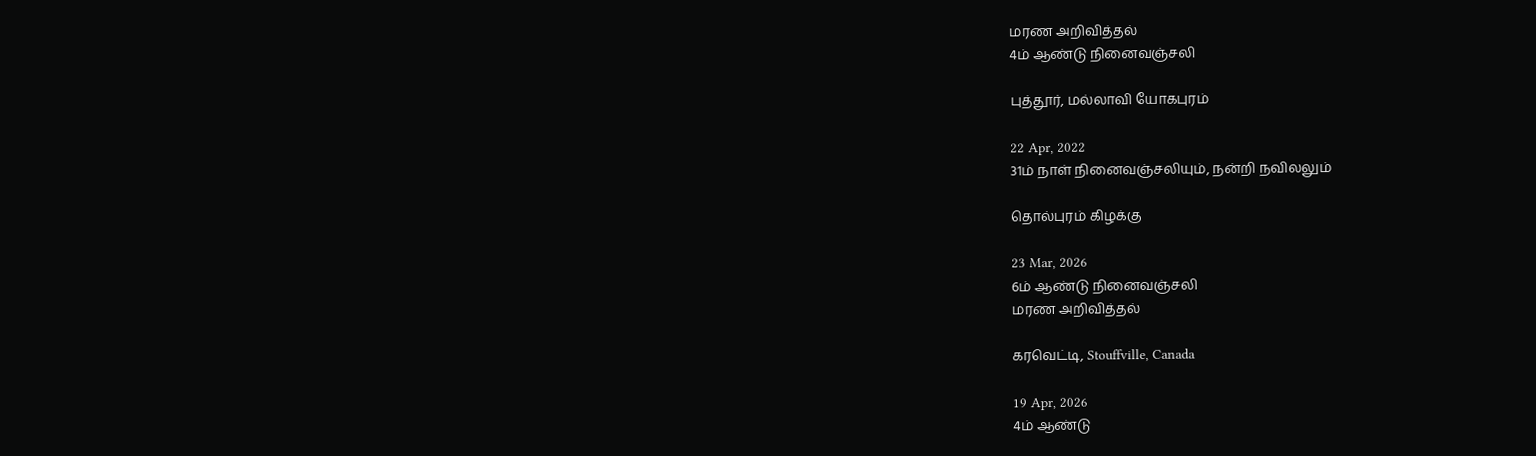மரண அறிவித்தல்
4ம் ஆண்டு நினைவஞ்சலி

புத்தூர், மல்லாவி யோகபுரம்

22 Apr, 2022
31ம் நாள் நினைவஞ்சலியும், நன்றி நவிலலும்

தொல்புரம் கிழக்கு

23 Mar, 2026
6ம் ஆண்டு நினைவஞ்சலி
மரண அறிவித்தல்

கரவெட்டி, Stouffville, Canada

19 Apr, 2026
4ம் ஆண்டு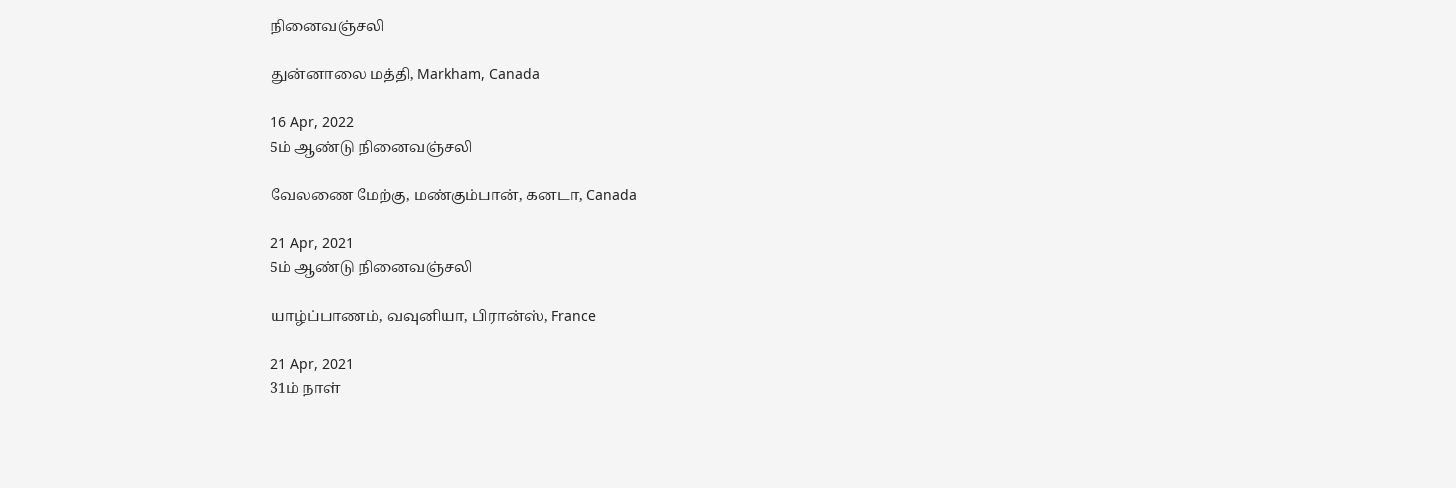நினைவஞ்சலி

துன்னாலை மத்தி, Markham, Canada

16 Apr, 2022
5ம் ஆண்டு நினைவஞ்சலி

வேலணை மேற்கு, மண்கும்பான், கனடா, Canada

21 Apr, 2021
5ம் ஆண்டு நினைவஞ்சலி

யாழ்ப்பாணம், வவுனியா, பிரான்ஸ், France

21 Apr, 2021
31ம் நாள்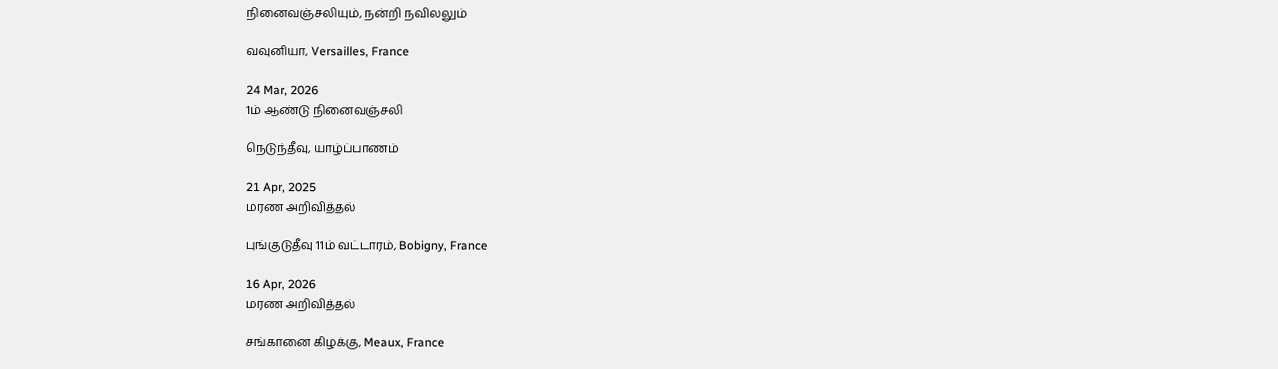நினைவஞ்சலியும், நன்றி நவிலலும்

வவுனியா, Versailles, France

24 Mar, 2026
1ம் ஆண்டு நினைவஞ்சலி

நெடுந்தீவு, யாழ்ப்பாணம்

21 Apr, 2025
மரண அறிவித்தல்

புங்குடுதீவு 11ம் வட்டாரம், Bobigny, France

16 Apr, 2026
மரண அறிவித்தல்

சங்கானை கிழக்கு, Meaux, France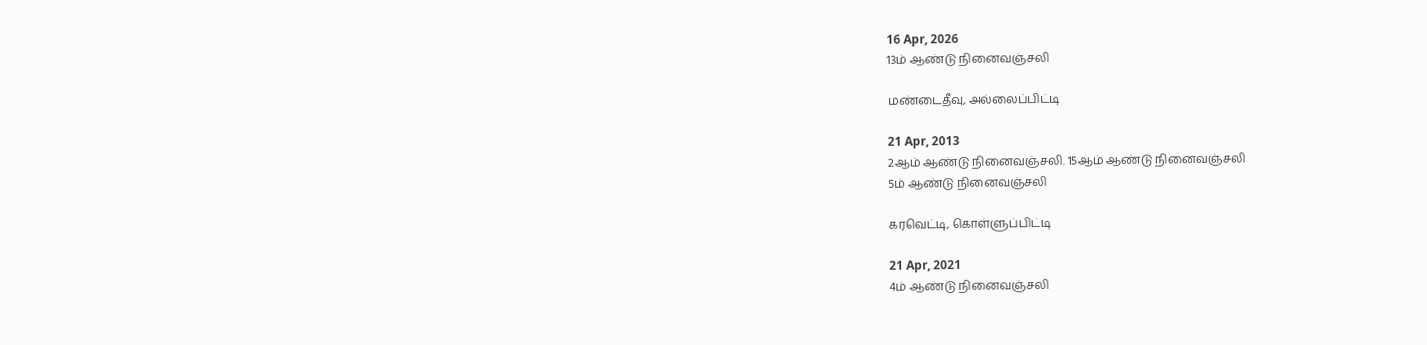16 Apr, 2026
13ம் ஆண்டு நினைவஞ்சலி

மண்டைதீவு, அல்லைப்பிட்டி

21 Apr, 2013
2ஆம் ஆண்டு நினைவஞ்சலி. 15ஆம் ஆண்டு நினைவஞ்சலி
5ம் ஆண்டு நினைவஞ்சலி

கரவெட்டி, கொள்ளுப்பிட்டி

21 Apr, 2021
4ம் ஆண்டு நினைவஞ்சலி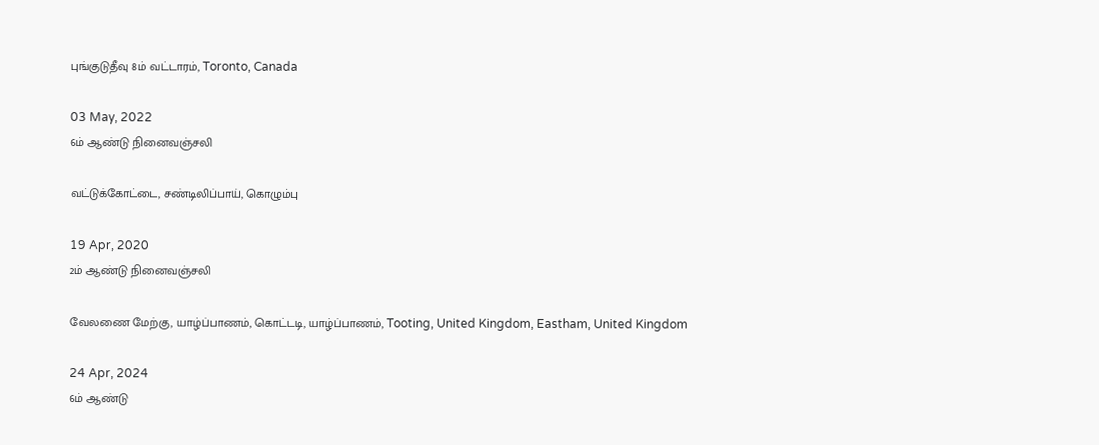புங்குடுதீவு 8ம் வட்டாரம், Toronto, Canada

03 May, 2022
6ம் ஆண்டு நினைவஞ்சலி

வட்டுக்கோட்டை, சண்டிலிப்பாய், கொழும்பு

19 Apr, 2020
2ம் ஆண்டு நினைவஞ்சலி

வேலணை மேற்கு, யாழ்ப்பாணம், கொட்டடி, யாழ்ப்பாணம், Tooting, United Kingdom, Eastham, United Kingdom

24 Apr, 2024
6ம் ஆண்டு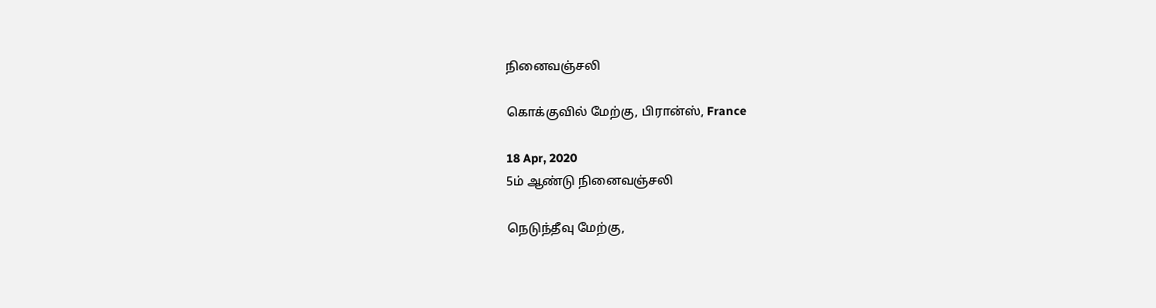நினைவஞ்சலி

கொக்குவில் மேற்கு, பிரான்ஸ், France

18 Apr, 2020
5ம் ஆண்டு நினைவஞ்சலி

நெடுந்தீவு மேற்கு,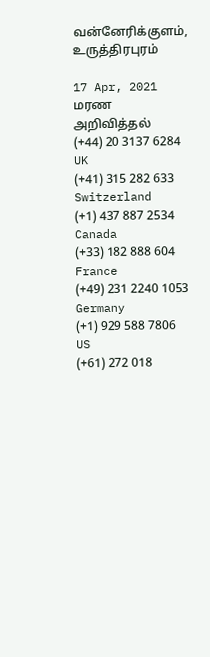வன்னேரிக்குளம், உருத்திரபுரம்

17 Apr, 2021
மரண அறிவித்தல்
(+44) 20 3137 6284
UK
(+41) 315 282 633
Switzerland
(+1) 437 887 2534
Canada
(+33) 182 888 604
France
(+49) 231 2240 1053
Germany
(+1) 929 588 7806
US
(+61) 272 018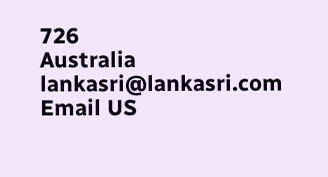726
Australia
lankasri@lankasri.com
Email US